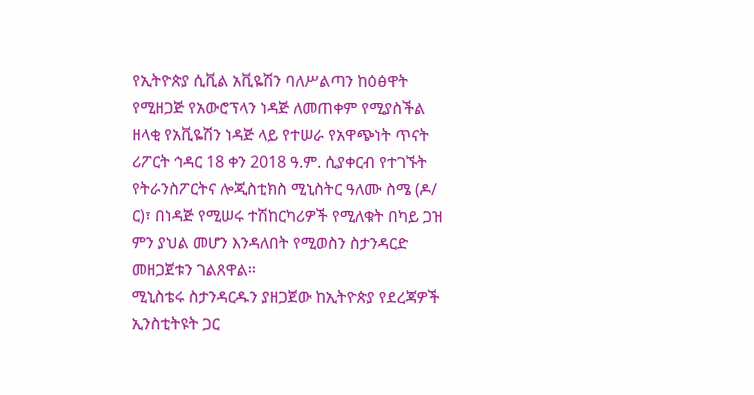የኢትዮጵያ ሲቪል አቪዬሽን ባለሥልጣን ከዕፅዋት የሚዘጋጅ የአውሮፕላን ነዳጅ ለመጠቀም የሚያስችል ዘላቂ የአቪዬሽን ነዳጅ ላይ የተሠራ የአዋጭነት ጥናት ሪፖርት ኅዳር 18 ቀን 2018 ዓ.ም. ሲያቀርብ የተገኙት የትራንስፖርትና ሎጂስቲክስ ሚኒስትር ዓለሙ ስሜ (ዶ/ ር)፣ በነዳጅ የሚሠሩ ተሽከርካሪዎች የሚለቁት በካይ ጋዝ ምን ያህል መሆን እንዳለበት የሚወስን ስታንዳርድ መዘጋጀቱን ገልጸዋል፡፡
ሚኒስቴሩ ስታንዳርዱን ያዘጋጀው ከኢትዮጵያ የደረጃዎች ኢንስቲትዩት ጋር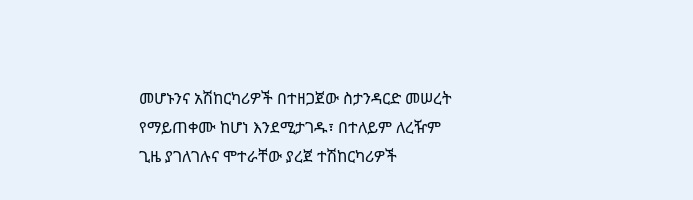መሆኑንና አሽከርካሪዎች በተዘጋጀው ስታንዳርድ መሠረት የማይጠቀሙ ከሆነ እንደሚታገዱ፣ በተለይም ለረዥም ጊዜ ያገለገሉና ሞተራቸው ያረጀ ተሽከርካሪዎች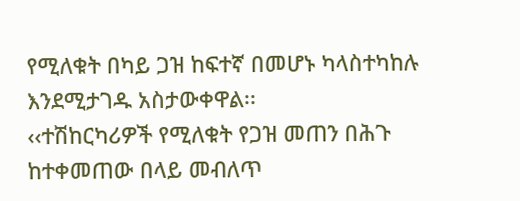የሚለቁት በካይ ጋዝ ከፍተኛ በመሆኑ ካላስተካከሉ እንደሚታገዱ አስታውቀዋል፡፡
‹‹ተሽከርካሪዎች የሚለቁት የጋዝ መጠን በሕጉ ከተቀመጠው በላይ መብለጥ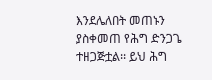እንደሌለበት መጠኑን ያስቀመጠ የሕግ ድንጋጌ ተዘጋጅቷል፡፡ ይህ ሕግ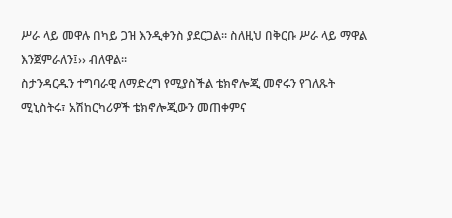ሥራ ላይ መዋሉ በካይ ጋዝ እንዲቀንስ ያደርጋል፡፡ ስለዚህ በቅርቡ ሥራ ላይ ማዋል እንጀምራለን፤›› ብለዋል፡፡
ስታንዳርዱን ተግባራዊ ለማድረግ የሚያስችል ቴክኖሎጂ መኖሩን የገለጹት ሚኒስትሩ፣ አሽከርካሪዎች ቴክኖሎጂውን መጠቀምና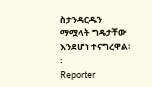ስታንዳርዱን ማሟላት ግዴታቸው እንደሆነ ተናግረዋል፡፡
Reporter